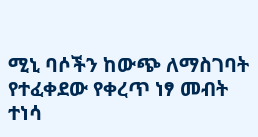ሚኒ ባሶችን ከውጭ ለማስገባት የተፈቀደው የቀረጥ ነፃ መብት ተነሳ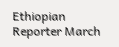Ethiopian Reporter March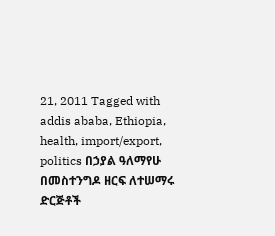21, 2011 Tagged with addis ababa, Ethiopia, health, import/export, politics በኃያል ዓለማየሁ በመስተንግዶ ዘርፍ ለተሠማሩ ድርጅቶች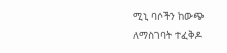ሚኒ ባሶችን ከውጭ ለማስገባት ተፈቅዶ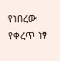የነበረው የቀረጥ ነፃ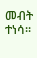መብት ተነሳ፡፡